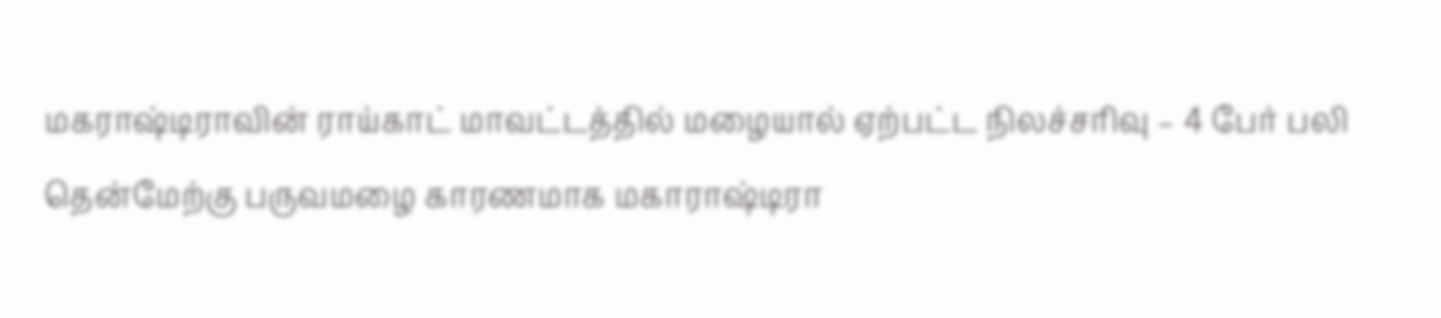மகராஷ்டிராவின் ராய்காட் மாவட்டத்தில் மழையால் ஏற்பட்ட நிலச்சரிவு – 4 பேர் பலி
தென்மேற்கு பருவமழை காரணமாக மகாராஷ்டிரா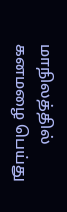மாநிலத்தில் கனமழை பெய்து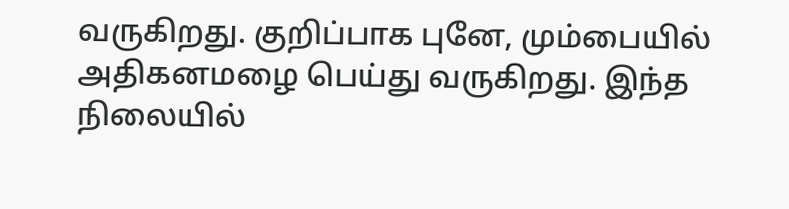வருகிறது. குறிப்பாக புனே, மும்பையில் அதிகனமழை பெய்து வருகிறது. இந்த நிலையில்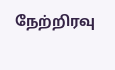நேற்றிரவு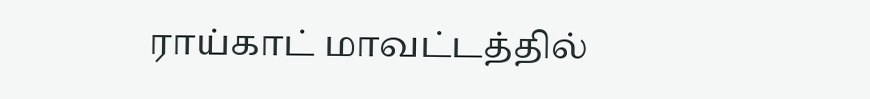ராய்காட் மாவட்டத்தில்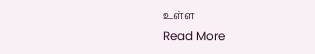உள்ள
Read More